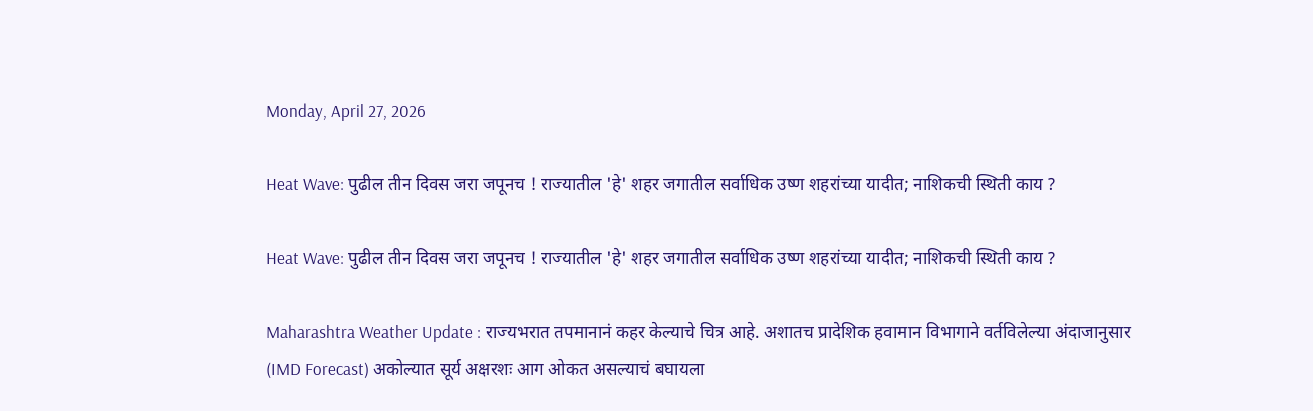Monday, April 27, 2026

Heat Wave: पुढील तीन दिवस जरा जपूनच ! राज्यातील 'हे' शहर जगातील सर्वाधिक उष्ण शहरांच्या यादीत; नाशिकची स्थिती काय ?

Heat Wave: पुढील तीन दिवस जरा जपूनच ! राज्यातील 'हे' शहर जगातील सर्वाधिक उष्ण शहरांच्या यादीत; नाशिकची स्थिती काय ?

Maharashtra Weather Update : राज्यभरात तपमानानं कहर केल्याचे चित्र आहे. अशातच प्रादेशिक हवामान विभागाने वर्तविलेल्या अंदाजानुसार (IMD Forecast) अकोल्यात सूर्य अक्षरशः आग ओकत असल्याचं बघायला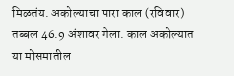मिळतंय. अकोल्याचा पारा काल (रविवार) तब्बल 46.9 अंशावर गेला. काल अकोल्यात या मोसमातील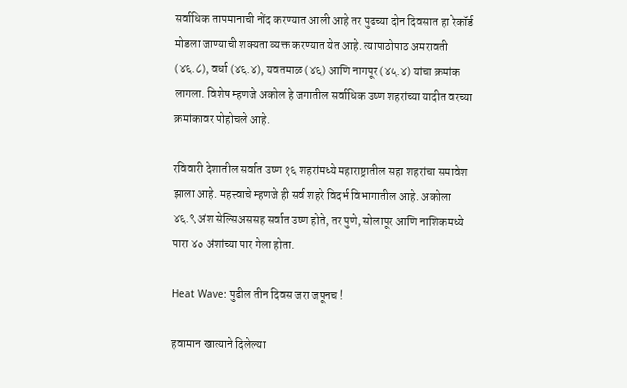सर्वाधिक तापमानाची नोंद करण्यात आली आहे तर पुढच्या दोन दिवसात हा रेकॉर्ड मोडला जाण्याची शक्यता व्यक्त करण्यात येत आहे. त्यापाठोपाठ अमरावती (४६.८), वर्धा (४६.४), यवतमाळ (४६) आणि नागपूर (४५.४) यांचा क्रमांक लागला. विशेष म्हणजे अकोल हे जगातील सर्वाधिक उष्ण शहरांच्या यादीत वरच्या क्रमांकावर पोहोचले आहे.

रविवारी देशातील सर्वात उष्ण १६ शहरांमध्ये महाराष्ट्रातील सहा शहरांचा समावेश झाला आहे. महत्त्वाचे म्हणजे ही सर्व शहरे विदर्भ विभागातील आहे. अकोला ४६.९ अंश सेल्सिअससह सर्वात उष्ण होते, तर पुणे, सोलापूर आणि नाशिकमध्ये पारा ४० अंशांच्या पार गेला होता.

Heat Wave: पुढील तीन दिवस जरा जपूनच !

हवामान खात्याने दिलेल्या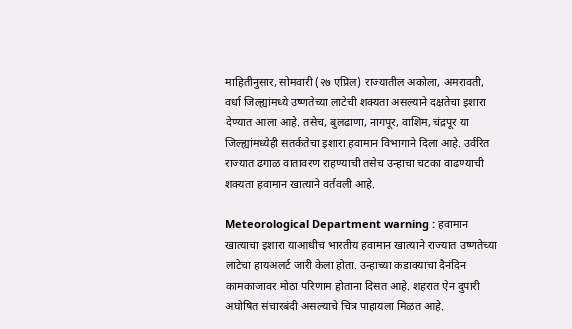माहितीनुसार, सोमवारी (२७ एप्रिल) राज्यातील अकोला, अमरावती, वर्धा जिल्ह्यांमध्ये उष्णतेच्या लाटेची शक्यता असल्याने दक्षतेचा इशारा देण्यात आला आहे. तसेच, बुलढाणा, नागपूर, वाशिम, चंद्रपूर या जिल्ह्यांमध्येही सतर्कतेचा इशारा हवामान विभागाने दिला आहे. उर्वरित राज्यात ढगाळ वातावरण राहण्याची तसेच उन्हाचा चटका वाढण्याची शक्यता हवामान खात्याने वर्तवली आहे.

Meteorological Department warning : हवामान खात्याचा इशारा याआधीच भारतीय हवामान खात्याने राज्यात उष्णतेच्या लाटेचा हायअलर्ट जारी केला होता. उन्हाच्या कडाक्याचा दैनंदिन कामकाजावर मोठा परिणाम होताना दिसत आहे. शहरात ऐन दुपारी अघोषित संचारबंदी असल्याचे चित्र पाहायला मिळत आहे.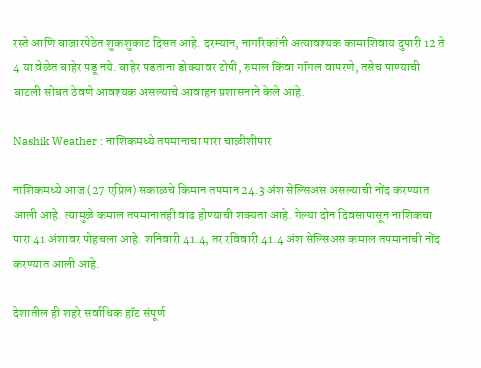रस्ते आणि बाजारपेठेत शुकशुकाट दिसत आहे. दरम्यान, नागरिकांनी अत्यावश्यक कामाशिवाय दुपारी 12 ते 4 या वेळेत बाहेर पडू नये. बाहेर पडताना डोक्यावर टोपी, रुमाल किंवा गॉगल वापरणे, तसेच पाण्याची बाटली सोबत ठेवणे आवश्यक असल्याचे आवाहन प्रशासनाने केले आहे.

Nashik Weather : नाशिकमध्ये तपमानाचा पारा चाळीशीपार

नाशिकमध्ये आज (27 एप्रिल) सकाळचे किमान तपमान 24.3 अंश सेल्सिअस असल्याची नोंद करण्यात आली आहे. त्यामुळे कमाल तपमानातही वाढ होण्याची शक्यता आहे. गेल्या दोन दिवसापासून नाशिकचा पारा 41 अंशावर पोहचला आहे. शनिवारी 41.4, तर रविवारी 41.4 अंश सेल्सिअस कमाल तपमानाची नोंद करण्यात आली आहे.

देशातील ही शहरे सर्वाधिक हॉट संपूर्ण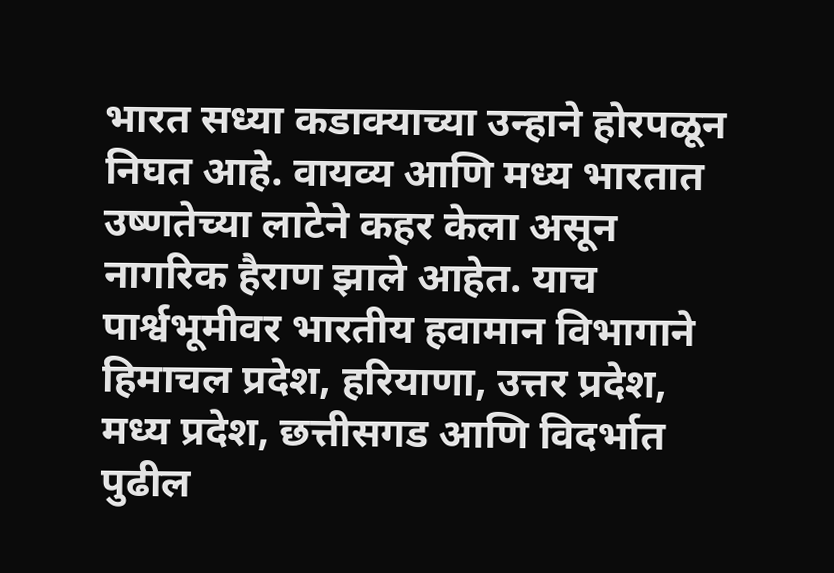भारत सध्या कडाक्याच्या उन्हाने होरपळून निघत आहे. वायव्य आणि मध्य भारतात उष्णतेच्या लाटेने कहर केला असून नागरिक हैराण झाले आहेत. याच पार्श्वभूमीवर भारतीय हवामान विभागाने हिमाचल प्रदेश, हरियाणा, उत्तर प्रदेश, मध्य प्रदेश, छत्तीसगड आणि विदर्भात पुढील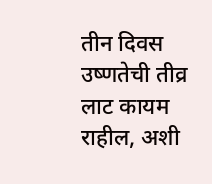तीन दिवस उष्णतेची तीव्र लाट कायम राहील, अशी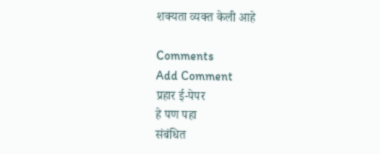शक्यता व्यक्त केली आहे

Comments
Add Comment
प्रहार ई-पेपर
हे पण पहा
संबंधित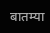बातम्या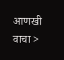आणखी वाचा >